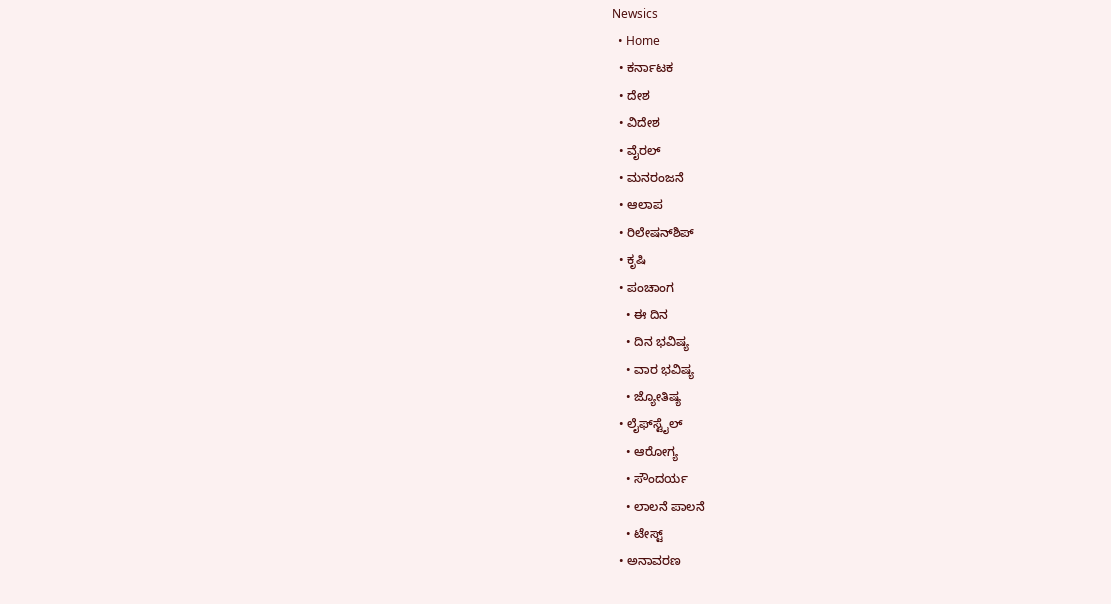Newsics
  • Home
  • ಕರ್ನಾಟಕ
  • ದೇಶ
  • ವಿದೇಶ
  • ವೈರಲ್
  • ಮನರಂಜನೆ
  • ಆಲಾಪ
  • ರಿಲೇಷನ್‌ಶಿಪ್
  • ಕೃಷಿ
  • ಪಂಚಾಂಗ
    • ಈ ದಿನ
    • ದಿನ ಭವಿಷ್ಯ
    • ವಾರ ಭವಿಷ್ಯ
    • ಜ್ಯೋತಿಷ್ಯ
  • ಲೈಫ್‌ಸ್ಟೈಲ್
    • ಆರೋಗ್ಯ
    • ಸೌಂದರ್ಯ
    • ಲಾಲನೆ ಪಾಲನೆ
    • ಟೇಸ್ಟ್
  • ಅನಾವರಣ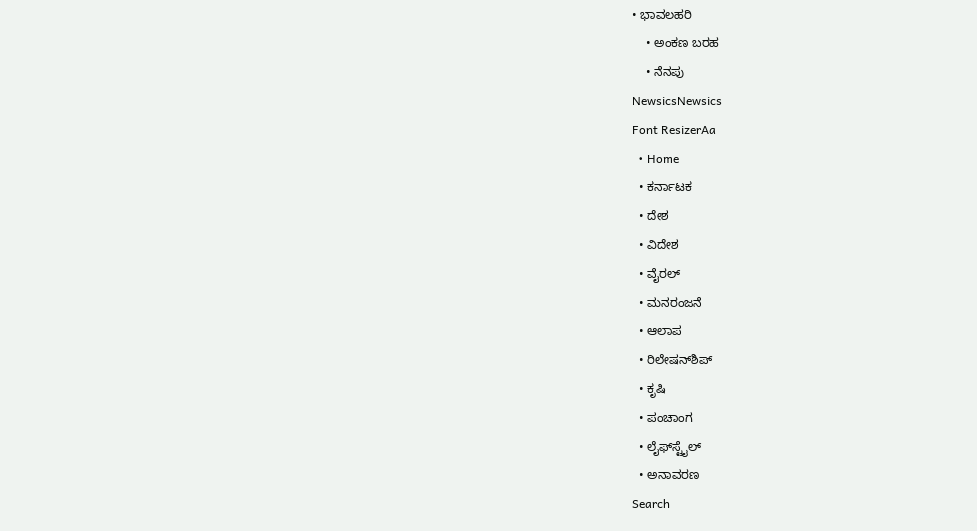• ಭಾವಲಹರಿ
    • ಅಂಕಣ ಬರಹ
    • ನೆನಪು
NewsicsNewsics
Font ResizerAa
  • Home
  • ಕರ್ನಾಟಕ
  • ದೇಶ
  • ವಿದೇಶ
  • ವೈರಲ್
  • ಮನರಂಜನೆ
  • ಆಲಾಪ
  • ರಿಲೇಷನ್‌ಶಿಪ್
  • ಕೃಷಿ
  • ಪಂಚಾಂಗ
  • ಲೈಫ್‌ಸ್ಟೈಲ್
  • ಅನಾವರಣ
Search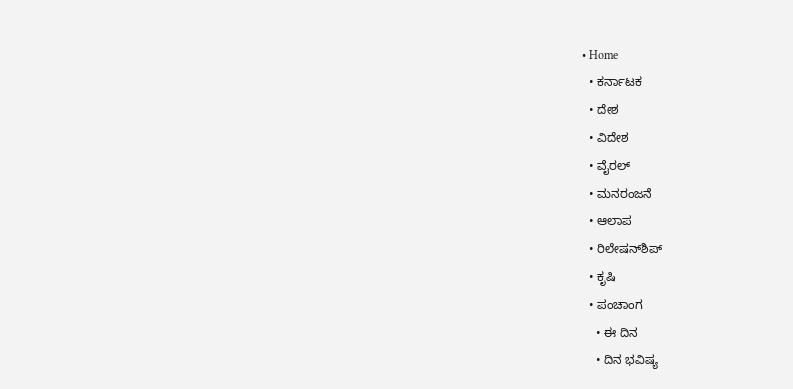• Home
  • ಕರ್ನಾಟಕ
  • ದೇಶ
  • ವಿದೇಶ
  • ವೈರಲ್
  • ಮನರಂಜನೆ
  • ಆಲಾಪ
  • ರಿಲೇಷನ್‌ಶಿಪ್
  • ಕೃಷಿ
  • ಪಂಚಾಂಗ
    • ಈ ದಿನ
    • ದಿನ ಭವಿಷ್ಯ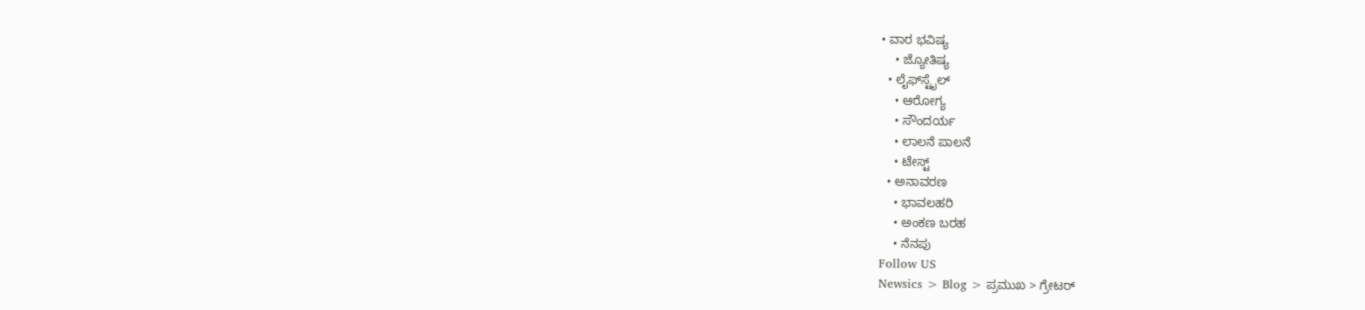• ವಾರ ಭವಿಷ್ಯ
    • ಜ್ಯೋತಿಷ್ಯ
  • ಲೈಫ್‌ಸ್ಟೈಲ್
    • ಆರೋಗ್ಯ
    • ಸೌಂದರ್ಯ
    • ಲಾಲನೆ ಪಾಲನೆ
    • ಟೇಸ್ಟ್
  • ಅನಾವರಣ
    • ಭಾವಲಹರಿ
    • ಅಂಕಣ ಬರಹ
    • ನೆನಪು
Follow US
Newsics > Blog > ಪ್ರಮುಖ > ಗ್ರೇಟರ್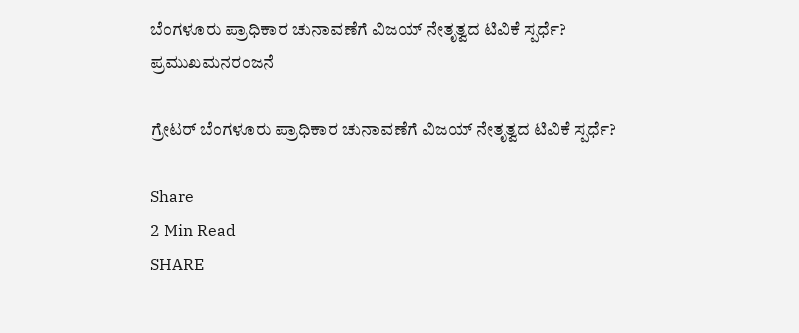ಬೆಂಗಳೂರು ಪ್ರಾಧಿಕಾರ ಚುನಾವಣೆಗೆ ವಿಜಯ್ ನೇತೃತ್ವದ ಟಿವಿಕೆ ಸ್ಪರ್ಧೆ?
ಪ್ರಮುಖಮನರಂಜನೆ

ಗ್ರೇಟರ್ ಬೆಂಗಳೂರು ಪ್ರಾಧಿಕಾರ ಚುನಾವಣೆಗೆ ವಿಜಯ್ ನೇತೃತ್ವದ ಟಿವಿಕೆ ಸ್ಪರ್ಧೆ?

Share
2 Min Read
SHARE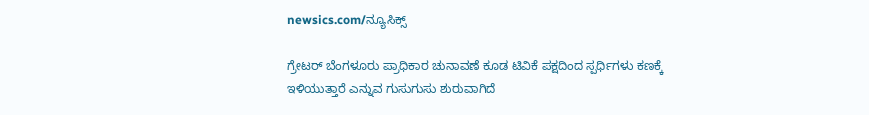newsics.com/ನ್ಯೂಸಿಕ್ಸ್

ಗ್ರೇಟರ್ ಬೆಂಗಳೂರು ಪ್ರಾಧಿಕಾರ ಚುನಾವಣೆ ಕೂಡ ಟಿವಿಕೆ ಪಕ್ಷದಿಂದ ಸ್ಪರ್ಧಿಗಳು ಕಣಕ್ಕೆ ಇಳಿಯುತ್ತಾರೆ ಎನ್ನುವ ಗುಸುಗುಸು ಶುರುವಾಗಿದೆ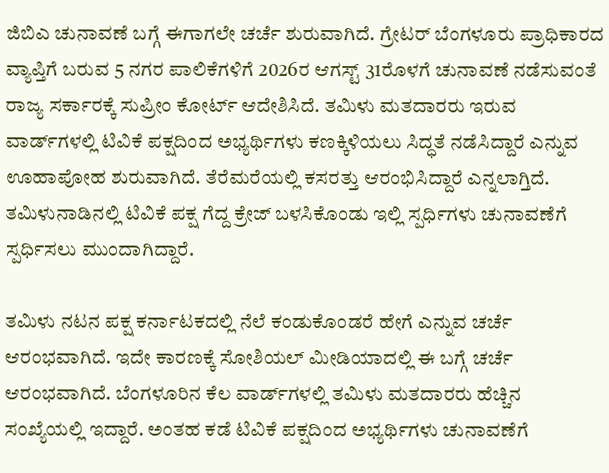ಜಿಬಿಎ ಚುನಾವಣೆ ಬಗ್ಗೆ ಈಗಾಗಲೇ ಚರ್ಚೆ ಶುರುವಾಗಿದೆ. ಗ್ರೇಟರ್‌ ಬೆಂಗಳೂರು ಪ್ರಾಧಿಕಾರದ ವ್ಯಾಪ್ತಿಗೆ ಬರುವ 5 ನಗರ ಪಾಲಿಕೆಗಳಿಗೆ 2026ರ ಆಗಸ್ಟ್ 31ರೊಳಗೆ ಚುನಾವಣೆ ನಡೆಸುವಂತೆ ರಾಜ್ಯ ಸರ್ಕಾರಕ್ಕೆ ಸುಪ್ರೀಂ ಕೋರ್ಟ್ ಆದೇಶಿಸಿದೆ. ತಮಿಳು ಮತದಾರರು ಇರುವ ವಾರ್ಡ್‌ಗಳಲ್ಲಿ ಟಿವಿಕೆ ಪಕ್ಷದಿಂದ ಅಭ್ಯರ್ಥಿಗಳು ಕಣಕ್ಕಿಳಿಯಲು ಸಿದ್ಧತೆ ನಡೆಸಿದ್ದಾರೆ ಎನ್ನುವ ಊಹಾಪೋಹ ಶುರುವಾಗಿದೆ. ತೆರೆಮರೆಯಲ್ಲಿ ಕಸರತ್ತು ಆರಂಭಿಸಿದ್ದಾರೆ ಎನ್ನಲಾಗ್ತಿದೆ. ತಮಿಳುನಾಡಿನಲ್ಲಿ ಟಿವಿಕೆ ಪಕ್ಷ ಗೆದ್ದ ಕ್ರೇಜ್ ಬಳಸಿಕೊಂಡು ಇಲ್ಲಿ ಸ್ಪರ್ಧಿಗಳು ಚುನಾವಣೆಗೆ ಸ್ಪರ್ಧಿಸಲು ಮುಂದಾಗಿದ್ದಾರೆ.

ತಮಿಳು ನಟನ ಪಕ್ಷ ಕರ್ನಾಟಕದಲ್ಲಿ ನೆಲೆ ಕಂಡುಕೊಂಡರೆ ಹೇಗೆ ಎನ್ನುವ ಚರ್ಚೆ ಆರಂಭವಾಗಿದೆ. ಇದೇ ಕಾರಣಕ್ಕೆ ಸೋಶಿಯಲ್ ಮೀಡಿಯಾದಲ್ಲಿ ಈ ಬಗ್ಗೆ ಚರ್ಚೆ ಆರಂಭವಾಗಿದೆ. ಬೆಂಗಳೂರಿನ ಕೆಲ ವಾರ್ಡ್‌ಗಳಲ್ಲಿ ತಮಿಳು ಮತದಾರರು ಹೆಚ್ಚಿನ ಸಂಖ್ಯೆಯಲ್ಲಿ ಇದ್ದಾರೆ. ಅಂತಹ ಕಡೆ ಟಿವಿಕೆ ಪಕ್ಷದಿಂದ ಅಭ್ಯರ್ಥಿಗಳು ಚುನಾವಣೆಗೆ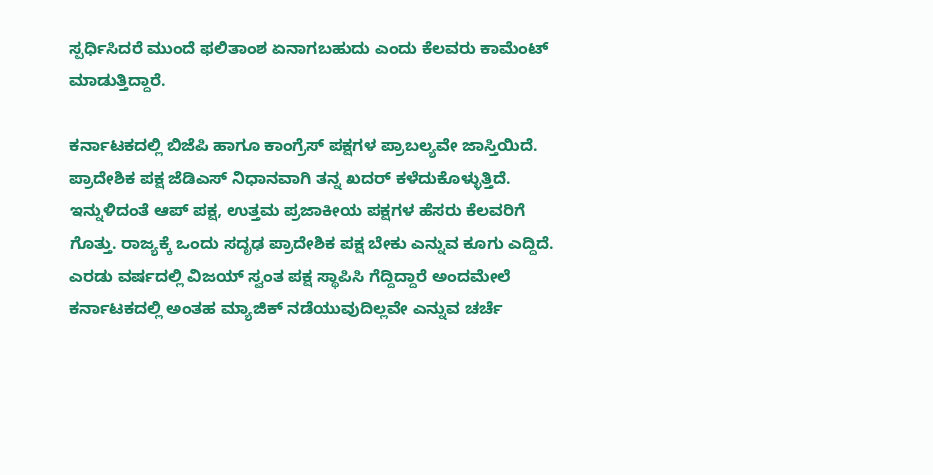ಸ್ಪರ್ಧಿಸಿದರೆ ಮುಂದೆ ಫಲಿತಾಂಶ ಏನಾಗಬಹುದು ಎಂದು ಕೆಲವರು ಕಾಮೆಂಟ್ ಮಾಡುತ್ತಿದ್ದಾರೆ.

ಕರ್ನಾಟಕದಲ್ಲಿ ಬಿಜೆಪಿ ಹಾಗೂ ಕಾಂಗ್ರೆಸ್ ಪಕ್ಷಗಳ ಪ್ರಾಬಲ್ಯವೇ ಜಾಸ್ತಿಯಿದೆ. ಪ್ರಾದೇಶಿಕ ಪಕ್ಷ ಜೆಡಿಎಸ್ ನಿಧಾನವಾಗಿ ತನ್ನ ಖದರ್ ಕಳೆದುಕೊಳ್ಳುತ್ತಿದೆ. ಇನ್ನುಳಿದಂತೆ ಆಪ್ ಪಕ್ಷ, ಉತ್ತಮ ಪ್ರಜಾಕೀಯ ಪಕ್ಷಗಳ ಹೆಸರು ಕೆಲವರಿಗೆ ಗೊತ್ತು. ರಾಜ್ಯಕ್ಕೆ ಒಂದು ಸದೃಢ ಪ್ರಾದೇಶಿಕ ಪಕ್ಷ ಬೇಕು ಎನ್ನುವ ಕೂಗು ಎದ್ದಿದೆ. ಎರಡು ವರ್ಷದಲ್ಲಿ ವಿಜಯ್ ಸ್ವಂತ ಪಕ್ಷ ಸ್ಥಾಪಿಸಿ ಗೆದ್ದಿದ್ದಾರೆ ಅಂದಮೇಲೆ ಕರ್ನಾಟಕದಲ್ಲಿ ಅಂತಹ ಮ್ಯಾಜಿಕ್ ನಡೆಯುವುದಿಲ್ಲವೇ ಎನ್ನುವ ಚರ್ಚೆ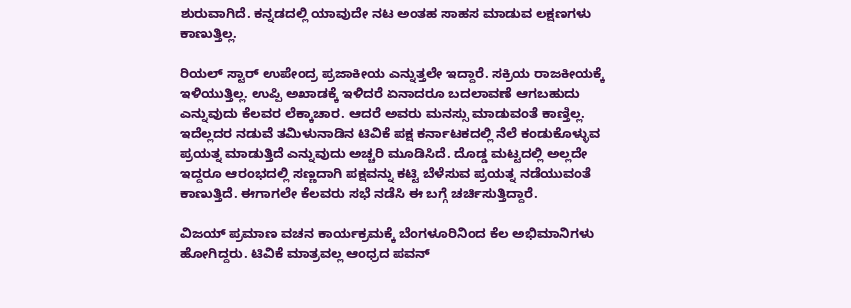ಶುರುವಾಗಿದೆ. ಕನ್ನಡದಲ್ಲಿ ಯಾವುದೇ ನಟ ಅಂತಹ ಸಾಹಸ ಮಾಡುವ ಲಕ್ಷಣಗಳು ಕಾಣುತ್ತಿಲ್ಲ.

ರಿಯಲ್ ಸ್ಟಾರ್ ಉಪೇಂದ್ರ ಪ್ರಜಾಕೀಯ ಎನ್ನುತ್ತಲೇ ಇದ್ದಾರೆ. ಸಕ್ರಿಯ ರಾಜಕೀಯಕ್ಕೆ ಇಳಿಯುತ್ತಿಲ್ಲ. ಉಪ್ಪಿ ಅಖಾಡಕ್ಕೆ ಇಳಿದರೆ ಏನಾದರೂ ಬದಲಾವಣೆ ಆಗಬಹುದು ಎನ್ನುವುದು ಕೆಲವರ ಲೆಕ್ಕಾಚಾರ. ಆದರೆ ಅವರು ಮನಸ್ಸು ಮಾಡುವಂತೆ ಕಾಣ್ತಿಲ್ಲ. ಇದೆಲ್ಲದರ ನಡುವೆ ತಮಿಳುನಾಡಿನ ಟಿವಿಕೆ ಪಕ್ಷ ಕರ್ನಾಟಕದಲ್ಲಿ ನೆಲೆ ಕಂಡುಕೊಳ್ಳುವ ಪ್ರಯತ್ನ ಮಾಡುತ್ತಿದೆ ಎನ್ನುವುದು ಅಚ್ಚರಿ ಮೂಡಿಸಿದೆ. ದೊಡ್ಡ ಮಟ್ಟದಲ್ಲಿ ಅಲ್ಲದೇ ಇದ್ದರೂ ಆರಂಭದಲ್ಲಿ ಸಣ್ಣದಾಗಿ ಪಕ್ಷವನ್ನು ಕಟ್ಟಿ ಬೆಳೆಸುವ ಪ್ರಯತ್ನ ನಡೆಯುವಂತೆ ಕಾಣುತ್ತಿದೆ. ಈಗಾಗಲೇ ಕೆಲವರು ಸಭೆ ನಡೆಸಿ ಈ ಬಗ್ಗೆ ಚರ್ಚಿಸುತ್ತಿದ್ದಾರೆ.

ವಿಜಯ್ ಪ್ರಮಾಣ ವಚನ ಕಾರ್ಯಕ್ರಮಕ್ಕೆ ಬೆಂಗಳೂರಿನಿಂದ ಕೆಲ ಅಭಿಮಾನಿಗಳು ಹೋಗಿದ್ದರು. ಟಿವಿಕೆ ಮಾತ್ರವಲ್ಲ ಆಂಧ್ರದ ಪವನ್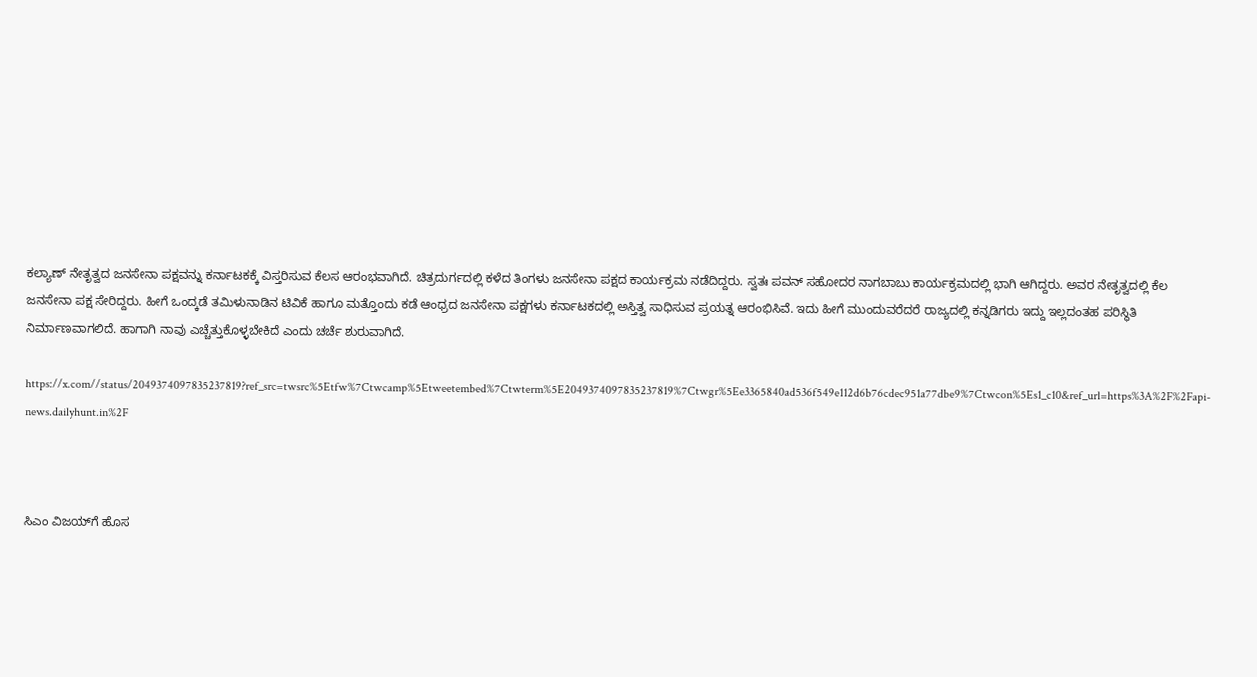ಕಲ್ಯಾಣ್ ನೇತೃತ್ವದ ಜನಸೇನಾ ಪಕ್ಷವನ್ನು ಕರ್ನಾಟಕಕ್ಕೆ ವಿಸ್ತರಿಸುವ ಕೆಲಸ ಆರಂಭವಾಗಿದೆ. ಚಿತ್ರದುರ್ಗದಲ್ಲಿ ಕಳೆದ ತಿಂಗಳು ಜನಸೇನಾ ಪಕ್ಷದ ಕಾರ್ಯಕ್ರಮ ನಡೆದಿದ್ದರು. ಸ್ವತಃ ಪವನ್ ಸಹೋದರ ನಾಗಬಾಬು ಕಾರ್ಯಕ್ರಮದಲ್ಲಿ ಭಾಗಿ ಆಗಿದ್ದರು. ಅವರ ನೇತೃತ್ವದಲ್ಲಿ ಕೆಲ ಜನಸೇನಾ ಪಕ್ಷ ಸೇರಿದ್ದರು. ಹೀಗೆ ಒಂದ್ಕಡೆ ತಮಿಳುನಾಡಿನ ಟಿವಿಕೆ ಹಾಗೂ ಮತ್ತೊಂದು ಕಡೆ ಆಂಧ್ರದ ಜನಸೇನಾ ಪಕ್ಷಗಳು ಕರ್ನಾಟಕದಲ್ಲಿ ಅಸ್ತಿತ್ವ ಸಾಧಿಸುವ ಪ್ರಯತ್ನ ಆರಂಭಿಸಿವೆ. ಇದು ಹೀಗೆ ಮುಂದುವರೆದರೆ ರಾಜ್ಯದಲ್ಲಿ ಕನ್ನಡಿಗರು ಇದ್ದು ಇಲ್ಲದಂತಹ ಪರಿಸ್ಥಿತಿ ನಿರ್ಮಾಣವಾಗಲಿದೆ. ಹಾಗಾಗಿ ನಾವು ಎಚ್ಚೆತ್ತುಕೊಳ್ಳಬೇಕಿದೆ ಎಂದು ಚರ್ಚೆ ಶುರುವಾಗಿದೆ.

https://x.com//status/2049374097835237819?ref_src=twsrc%5Etfw%7Ctwcamp%5Etweetembed%7Ctwterm%5E2049374097835237819%7Ctwgr%5Ee3365840ad536f549e112d6b76cdec951a77dbe9%7Ctwcon%5Es1_c10&ref_url=https%3A%2F%2Fapi-news.dailyhunt.in%2F



ಸಿಎಂ ವಿಜಯ್‌ಗೆ ಹೊಸ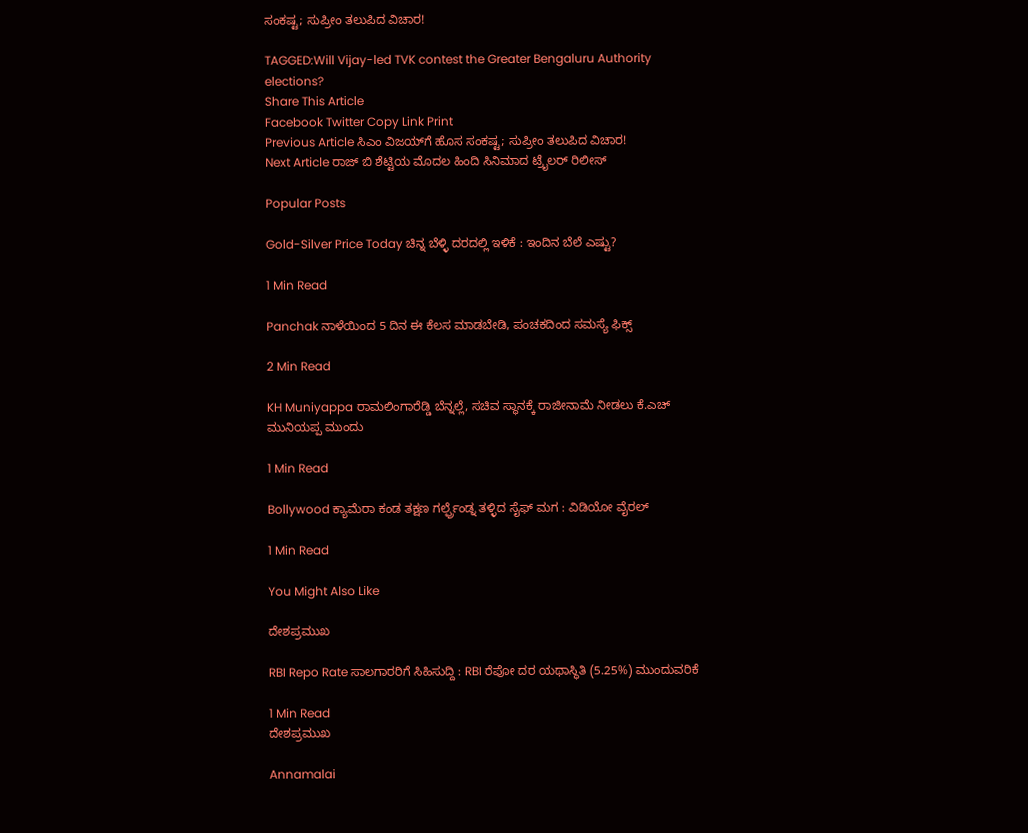ಸಂಕಷ್ಟ; ಸುಪ್ರೀಂ ತಲುಪಿದ ವಿಚಾರ!

TAGGED:Will Vijay-led TVK contest the Greater Bengaluru Authority elections?
Share This Article
Facebook Twitter Copy Link Print
Previous Article ಸಿಎಂ ವಿಜಯ್‌ಗೆ ಹೊಸ ಸಂಕಷ್ಟ; ಸುಪ್ರೀಂ ತಲುಪಿದ ವಿಚಾರ!
Next Article ರಾಜ್ ಬಿ ಶೆಟ್ಟಿಯ ಮೊದಲ ಹಿಂದಿ ಸಿನಿಮಾದ ಟ್ರೈಲರ್ ರಿಲೀಸ್

Popular Posts

Gold-Silver Price Today ಚಿನ್ನ ಬೆಳ್ಳಿ ದರದಲ್ಲಿ ಇಳಿಕೆ : ಇಂದಿನ ಬೆಲೆ ಎಷ್ಟು?

1 Min Read

Panchak ನಾಳೆಯಿಂದ 5 ದಿನ ಈ ಕೆಲಸ ಮಾಡಬೇಡಿ, ಪಂಚಕದಿಂದ ಸಮಸ್ಯೆ ಫಿಕ್ಸ್

2 Min Read

KH Muniyappa ರಾಮಲಿಂಗಾರೆಡ್ಡಿ ಬೆನ್ನಲ್ಲೆ, ಸಚಿವ ಸ್ಥಾನಕ್ಕೆ ರಾಜೀನಾಮೆ ನೀಡಲು ಕೆ.ಎಚ್ ಮುನಿಯಪ್ಪ ಮುಂದು

1 Min Read

Bollywood ಕ್ಯಾಮೆರಾ ಕಂಡ ತಕ್ಷಣ ಗರ್ಲ್ಫ್ರೆಂಡ್ನ ತಳ್ಳಿದ ಸೈಫ್ ಮಗ : ವಿಡಿಯೋ ವೈರಲ್

1 Min Read

You Might Also Like

ದೇಶಪ್ರಮುಖ

RBI Repo Rate ಸಾಲಗಾರರಿಗೆ ಸಿಹಿಸುದ್ದಿ : RBI ರೆಪೋ ದರ ಯಥಾಸ್ಥಿತಿ (5.25%) ಮುಂದುವರಿಕೆ

1 Min Read
ದೇಶಪ್ರಮುಖ

Annamalai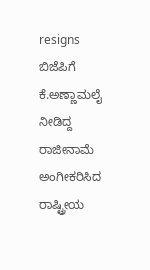resigns ಬಿಜೆಪಿಗೆ ಕೆ.ಅಣ್ಣಾಮಲೈ ನೀಡಿದ್ದ ರಾಜೀನಾಮೆ ಅಂಗೀಕರಿಸಿದ ರಾಷ್ಟ್ರೀಯ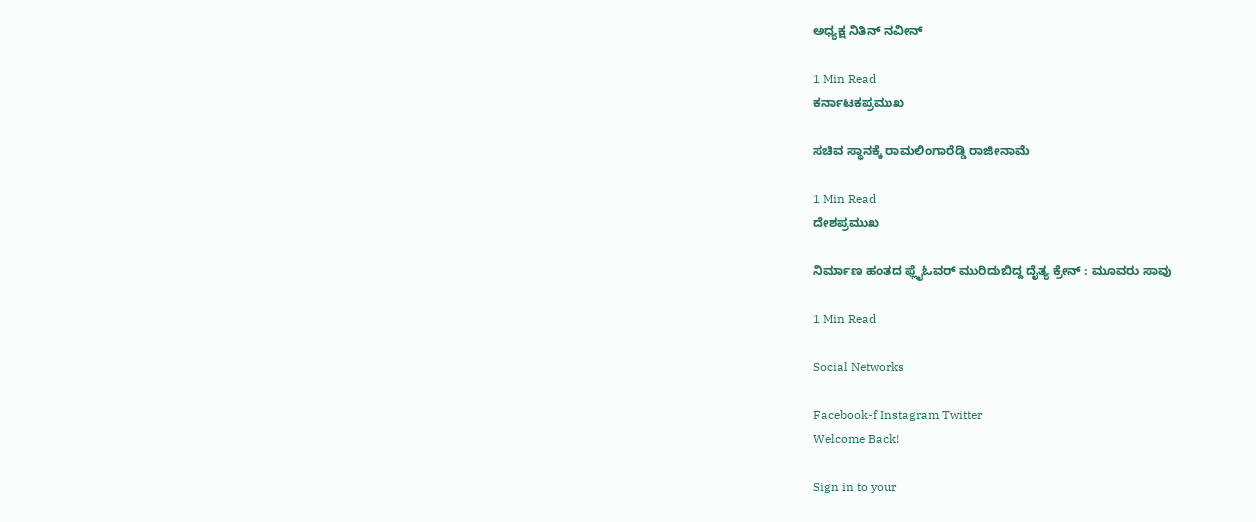ಅಧ್ಯಕ್ಷ ನಿತಿನ್ ನವೀನ್

1 Min Read
ಕರ್ನಾಟಕಪ್ರಮುಖ

ಸಚಿವ ಸ್ಥಾನಕ್ಕೆ ರಾಮಲಿಂಗಾರೆಡ್ಡಿ ರಾಜೀನಾಮೆ

1 Min Read
ದೇಶಪ್ರಮುಖ

ನಿರ್ಮಾಣ ಹಂತದ ಫ್ಲೈಓವರ್ ಮುರಿದುಬಿದ್ದ ದೈತ್ಯ ಕ್ರೇನ್ : ಮೂವರು ಸಾವು

1 Min Read

Social Networks

Facebook-f Instagram Twitter
Welcome Back!

Sign in to your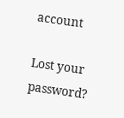account

Lost your password?